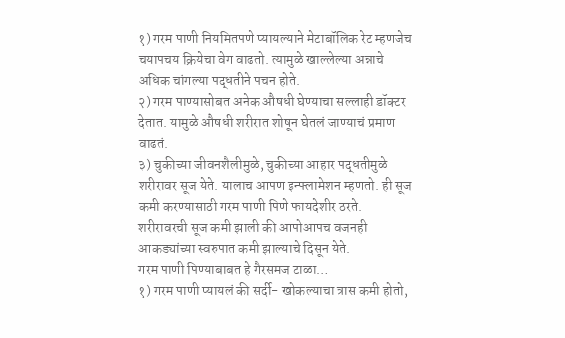१) गरम पाणी नियमितपणे प्यायल्याने मेटाबॉलिक रेट म्हणजेच चयापचय क्रियेचा वेग वाढतो. त्यामुळे खाल्लेल्या अन्नाचे अधिक चांगल्या पद्धतीने पचन होते.
२) गरम पाण्यासोबत अनेक औषधी घेण्याचा सल्लाही डॉक्टर देतात. यामुळे औषधी शरीरात शोषून घेतलं जाण्याचं प्रमाण वाढतं.
३) चुकीच्या जीवनशैलीमुळे, चुकीच्या आहार पद्धतीमुळे शरीरावर सूज येते. यालाच आपण इन्फ्लामेशन म्हणतो. ही सूज कमी करण्यासाठी गरम पाणी पिणे फायदेशीर ठरते. शरीरावरची सूज कमी झाली की आपोआपच वजनही आकड्यांच्या स्वरुपात कमी झाल्याचे दिसून येते.
गरम पाणी पिण्याबाबत हे गैरसमज टाळा…
१) गरम पाणी प्यायलं की सर्दी- खोकल्याचा त्रास कमी होतो,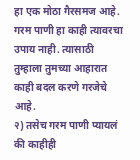हा एक मोठा गैरसमज आहे. गरम पाणी हा काही त्यावरचा उपाय नाही. त्यासाठी तुम्हाला तुमच्या आहारात काही बदल करणे गरजेचे आहे.
२) तसेच गरम पाणी प्यायलं की काहीही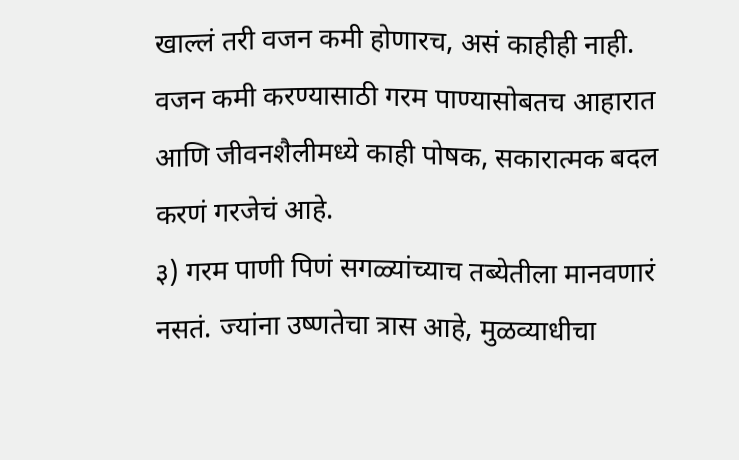खाल्लं तरी वजन कमी होणारच, असं काहीही नाही. वजन कमी करण्यासाठी गरम पाण्यासोबतच आहारात आणि जीवनशैलीमध्ये काही पोषक, सकारात्मक बदल करणं गरजेचं आहे.
३) गरम पाणी पिणं सगळ्यांच्याच तब्येतीला मानवणारं नसतं. ज्यांना उष्णतेचा त्रास आहे, मुळव्याधीचा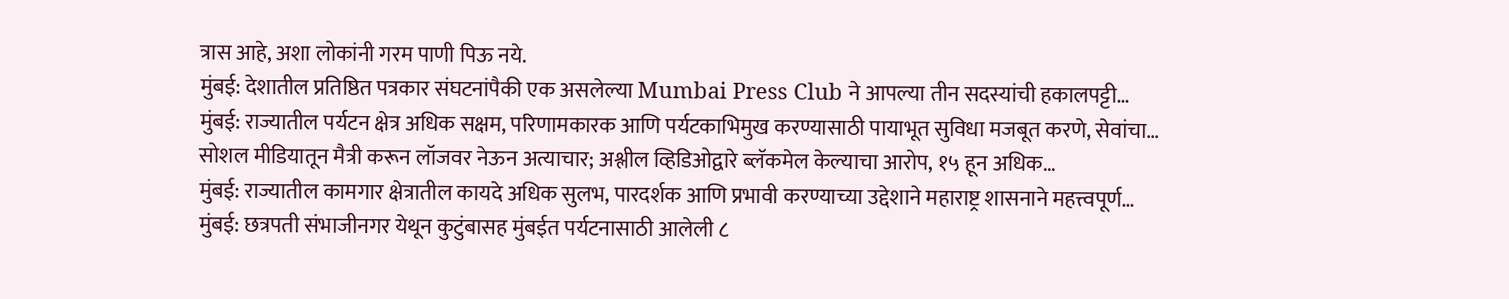त्रास आहे, अशा लोकांनी गरम पाणी पिऊ नये.
मुंबई: देशातील प्रतिष्ठित पत्रकार संघटनांपैकी एक असलेल्या Mumbai Press Club ने आपल्या तीन सदस्यांची हकालपट्टी…
मुंबई: राज्यातील पर्यटन क्षेत्र अधिक सक्षम, परिणामकारक आणि पर्यटकाभिमुख करण्यासाठी पायाभूत सुविधा मजबूत करणे, सेवांचा…
सोशल मीडियातून मैत्री करून लॉजवर नेऊन अत्याचार; अश्लील व्हिडिओद्वारे ब्लॅकमेल केल्याचा आरोप, १५ हून अधिक…
मुंबई: राज्यातील कामगार क्षेत्रातील कायदे अधिक सुलभ, पारदर्शक आणि प्रभावी करण्याच्या उद्देशाने महाराष्ट्र शासनाने महत्त्वपूर्ण…
मुंबई: छत्रपती संभाजीनगर येथून कुटुंबासह मुंबईत पर्यटनासाठी आलेली ८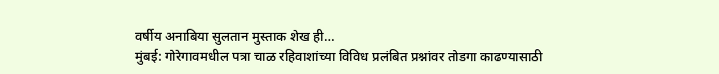वर्षीय अनाबिया सुलतान मुस्ताक शेख ही…
मुंबई: गोरेगावमधील पत्रा चाळ रहिवाशांच्या विविध प्रलंबित प्रश्नांवर तोडगा काढण्यासाठी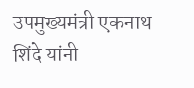उपमुख्यमंत्री एकनाथ शिंदे यांनी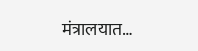मंत्रालयात…